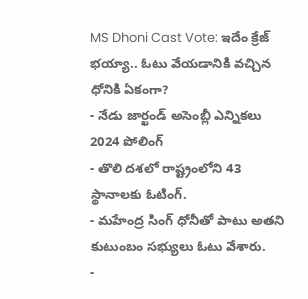MS Dhoni Cast Vote: ఇదేం క్రేజ్ భయ్యా.. ఓటు వేయడానికి వచ్చిన ధోనికి ఏకంగా?
- నేడు జార్ఖండ్ అసెంబ్లీ ఎన్నికలు 2024 పోలింగ్
- తొలి దశలో రాష్ట్రంలోని 43 స్థానాలకు ఓటింగ్.
- మహేంద్ర సింగ్ ధోనీతో పాటు అతని కుటుంబం సభ్యులు ఓటు వేశారు.
-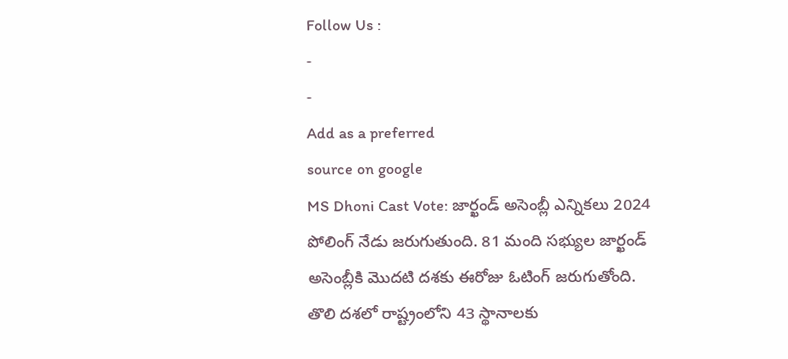Follow Us :
-
-
Add as a preferred
source on google
MS Dhoni Cast Vote: జార్ఖండ్ అసెంబ్లీ ఎన్నికలు 2024 పోలింగ్ నేడు జరుగుతుంది. 81 మంది సభ్యుల జార్ఖండ్ అసెంబ్లీకి మొదటి దశకు ఈరోజు ఓటింగ్ జరుగుతోంది. తొలి దశలో రాష్ట్రంలోని 43 స్థానాలకు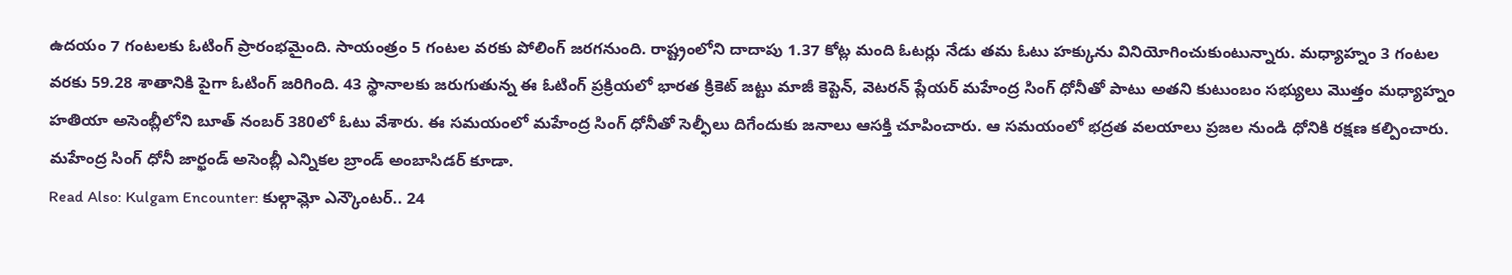ఉదయం 7 గంటలకు ఓటింగ్ ప్రారంభమైంది. సాయంత్రం 5 గంటల వరకు పోలింగ్ జరగనుంది. రాష్ట్రంలోని దాదాపు 1.37 కోట్ల మంది ఓటర్లు నేడు తమ ఓటు హక్కును వినియోగించుకుంటున్నారు. మధ్యాహ్నం 3 గంటల వరకు 59.28 శాతానికి పైగా ఓటింగ్ జరిగింది. 43 స్థానాలకు జరుగుతున్న ఈ ఓటింగ్ ప్రక్రియలో భారత క్రికెట్ జట్టు మాజీ కెప్టెన్, వెటరన్ ప్లేయర్ మహేంద్ర సింగ్ ధోనీతో పాటు అతని కుటుంబం సభ్యులు మొత్తం మధ్యాహ్నం హతియా అసెంబ్లీలోని బూత్ నంబర్ 380లో ఓటు వేశారు. ఈ సమయంలో మహేంద్ర సింగ్ ధోనీతో సెల్ఫీలు దిగేందుకు జనాలు ఆసక్తి చూపించారు. ఆ సమయంలో భద్రత వలయాలు ప్రజల నుండి ధోనికి రక్షణ కల్పించారు. మహేంద్ర సింగ్ ధోనీ జార్ఖండ్ అసెంబ్లీ ఎన్నికల బ్రాండ్ అంబాసిడర్ కూడా.
Read Also: Kulgam Encounter: కుల్గామ్లో ఎన్కౌంటర్.. 24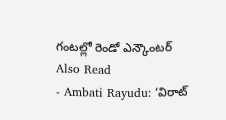గంటల్లో రెండో ఎన్కౌంటర్
Also Read
- Ambati Rayudu: ‘విరాట్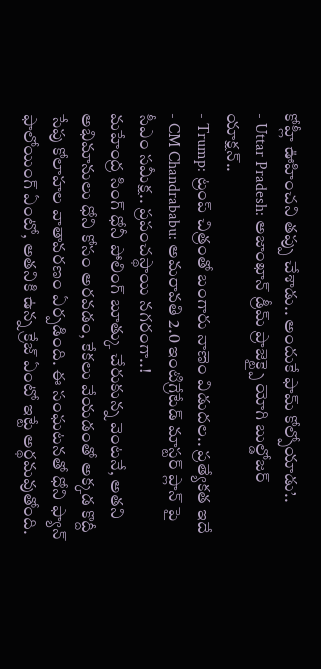కోహ్లీ ఊహించని తప్పు చేశాడు.. అందుకే ఫామ్ కోల్పోయాడు’..
- Uttar Pradesh: అజాంఖాన్ డ్రీమ్ ప్రాజెక్ట్పై యోగి బుల్డోజర్ యాక్షన్..
- Trump: ట్రంప్ చిత్రంతో బంగారు నాణెం విడుదల.. ప్రత్యేకత ఇదే
- CM Chandrababu: అమరావతి 2.0 ఇంటిగ్రేటేడ్ మాస్టర్ ప్లాన్ పై సీఎం సమీక్ష.. ప్రపంచస్థాయి నగరంగా..!
మహేంద్ర సింగ్ ధోనీ పోలింగ్ బూత్కు చేరుకున్న వెంటనే, అతని అభిమానులు ధోని కోసం అరవడం, కేకలు వేయడంతో అక్కడ కొద్దీ సేపు కోలాహల వాతావరణం ఏర్పడింది. ఈ సంఘటనతో ధోని ఫ్యాన్ ఫాలోయింగ్ ఏంటో, అతనికి ఉన్న క్రేజ్ ఏంటో ఇట్టే అర్థమవుతోంది.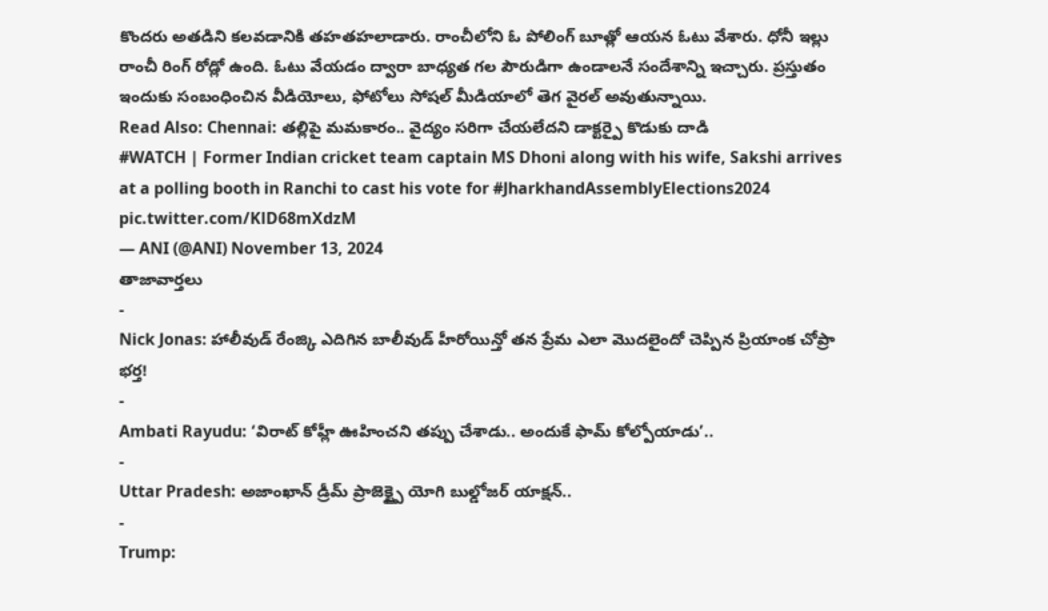కొందరు అతడిని కలవడానికి తహతహలాడారు. రాంచీలోని ఓ పోలింగ్ బూత్లో ఆయన ఓటు వేశారు. ధోనీ ఇల్లు రాంచీ రింగ్ రోడ్లో ఉంది. ఓటు వేయడం ద్వారా బాధ్యత గల పౌరుడిగా ఉండాలనే సందేశాన్ని ఇచ్చారు. ప్రస్తుతం ఇందుకు సంబంధించిన వీడియోలు, ఫోటోలు సోషల్ మీడియాలో తెగ వైరల్ అవుతున్నాయి.
Read Also: Chennai: తల్లిపై మమకారం.. వైద్యం సరిగా చేయలేదని డాక్టర్పై కొడుకు దాడి
#WATCH | Former Indian cricket team captain MS Dhoni along with his wife, Sakshi arrives at a polling booth in Ranchi to cast his vote for #JharkhandAssemblyElections2024 pic.twitter.com/KlD68mXdzM
— ANI (@ANI) November 13, 2024
తాజావార్తలు
-
Nick Jonas: హాలీవుడ్ రేంజ్కి ఎదిగిన బాలీవుడ్ హీరోయిన్తో తన ప్రేమ ఎలా మొదలైందో చెప్పిన ప్రియాంక చోప్రా భర్త!
-
Ambati Rayudu: ‘విరాట్ కోహ్లీ ఊహించని తప్పు చేశాడు.. అందుకే ఫామ్ కోల్పోయాడు’..
-
Uttar Pradesh: అజాంఖాన్ డ్రీమ్ ప్రాజెక్ట్పై యోగి బుల్డోజర్ యాక్షన్..
-
Trump: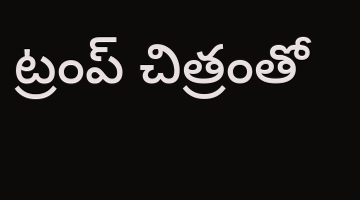ట్రంప్ చిత్రంతో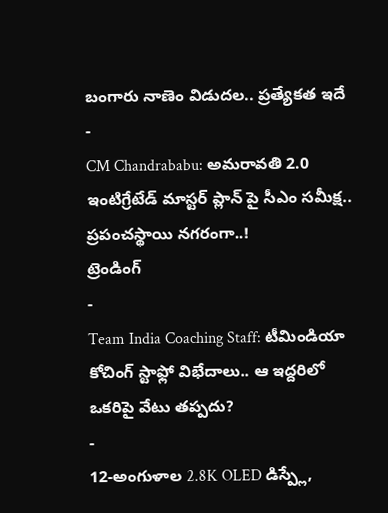బంగారు నాణెం విడుదల.. ప్రత్యేకత ఇదే
-
CM Chandrababu: అమరావతి 2.0 ఇంటిగ్రేటేడ్ మాస్టర్ ప్లాన్ పై సీఎం సమీక్ష.. ప్రపంచస్థాయి నగరంగా..!
ట్రెండింగ్
-
Team India Coaching Staff: టీమిండియా కోచింగ్ స్టాఫ్లో విభేదాలు.. ఆ ఇద్దరిలో ఒకరిపై వేటు తప్పదు?
-
12-అంగుళాల 2.8K OLED డిస్ప్లే,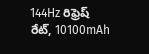144Hz రిఫ్రెష్ రేట్, 10100mAh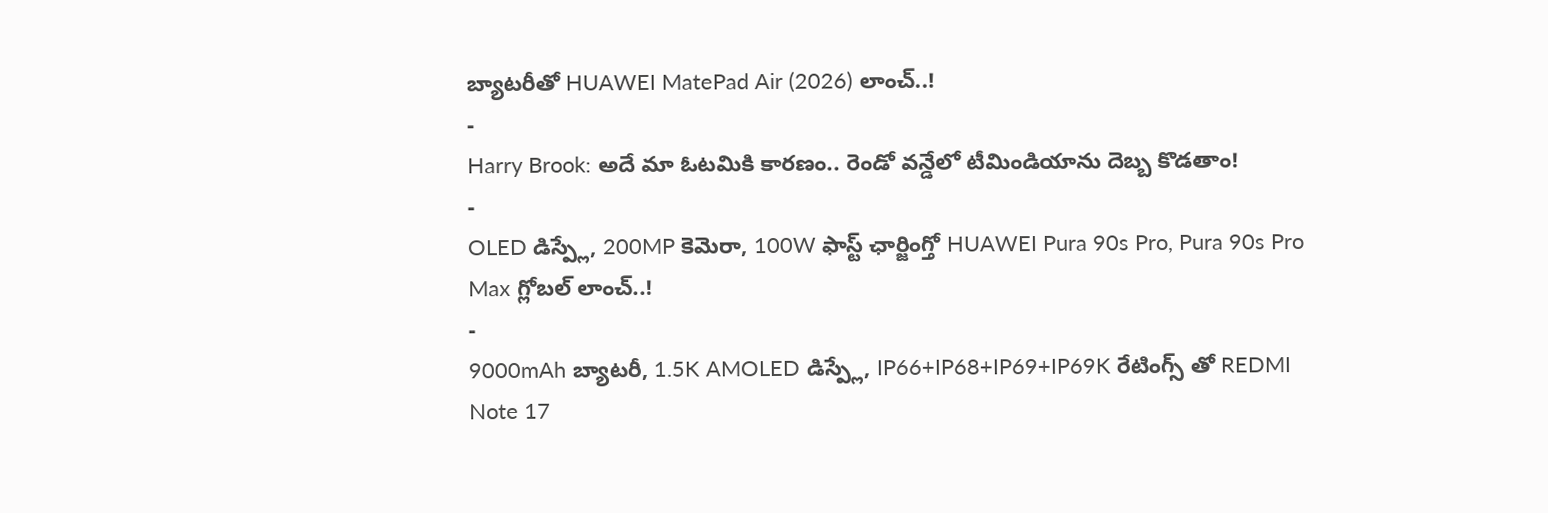బ్యాటరీతో HUAWEI MatePad Air (2026) లాంచ్..!
-
Harry Brook: అదే మా ఓటమికి కారణం.. రెండో వన్డేలో టీమిండియాను దెబ్బ కొడతాం!
-
OLED డిస్ప్లే, 200MP కెమెరా, 100W ఫాస్ట్ ఛార్జింగ్తో HUAWEI Pura 90s Pro, Pura 90s Pro Max గ్లోబల్ లాంచ్..!
-
9000mAh బ్యాటరీ, 1.5K AMOLED డిస్ప్లే, IP66+IP68+IP69+IP69K రేటింగ్స్ తో REDMI Note 17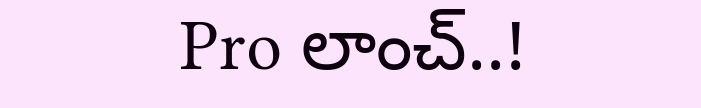Pro లాంచ్..!